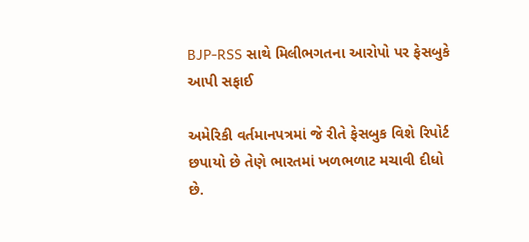BJP-RSS સાથે મિલીભગતના આરોપો પર ફેસબુકે આપી સફાઈ

અમેરિકી વર્તમાનપત્રમાં જે રીતે ફેસબુક વિશે રિપોર્ટ છપાયો છે તેણે ભારતમાં ખળભળાટ મચાવી દીધો છે.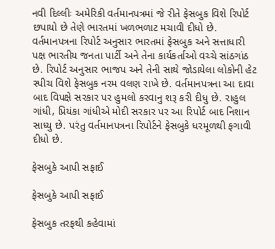નવી દિલ્લીઃ અમેરિકી વર્તમાનપત્રમાં જે રીતે ફેસબુક વિશે રિપોર્ટ છપાયો છે તેણે ભારતમાં ખળભળાટ મચાવી દીધો છે. વર્તમાનપત્રના રિપોર્ટ અનુસાર ભારતમાં ફેસબુક અને સત્તાધારી પક્ષ ભારતીય જનતા પાર્ટી અને તેના કાર્યકર્તાઓ વચ્ચે સાંઠગાંઠ છે. રિપોર્ટ અનુસાર ભાજપ અને તેની સાથે જોડાયેલા લોકોની હેટ સ્પીચ વિશે ફેસબુક નરમ વલણ રાખે છે. વર્તમાનપત્રના આ દાવા બાદ વિપક્ષે સરકાર પર હુમલો કરવાનુ શરૂ કરી દીધુ છે. રાહુલ ગાંધી, પ્રિયંકા ગાંધીએ મોદી સરકાર પર આ રિપોર્ટ બાદ નિશાન સાધ્યુ છે. પરંતુ વર્તમાનપત્રના રિપોર્ટને ફેસબુકે ધરમૂળથી ફગાવી દીધો છે.

ફેસબુકે આપી સફાઈ

ફેસબુકે આપી સફાઈ

ફેસબુક તરફથી કહેવામાં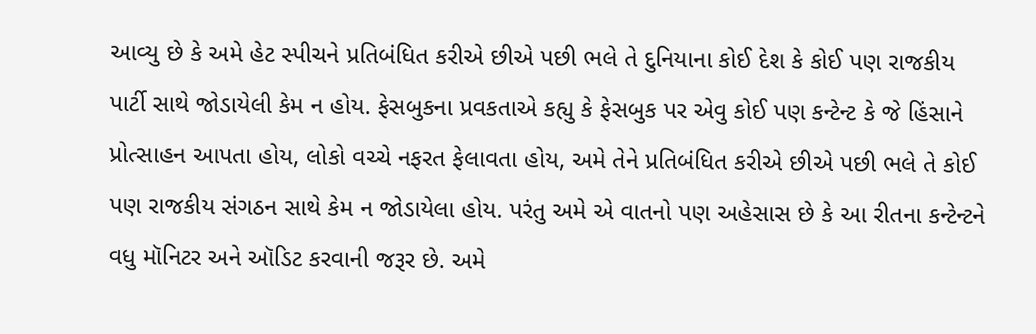આવ્યુ છે કે અમે હેટ સ્પીચને પ્રતિબંધિત કરીએ છીએ પછી ભલે તે દુનિયાના કોઈ દેશ કે કોઈ પણ રાજકીય પાર્ટી સાથે જોડાયેલી કેમ ન હોય. ફેસબુકના પ્રવકતાએ કહ્યુ કે ફેસબુક પર એવુ કોઈ પણ કન્ટેન્ટ કે જે હિંસાને પ્રોત્સાહન આપતા હોય, લોકો વચ્ચે નફરત ફેલાવતા હોય, અમે તેને પ્રતિબંધિત કરીએ છીએ પછી ભલે તે કોઈ પણ રાજકીય સંગઠન સાથે કેમ ન જોડાયેલા હોય. પરંતુ અમે એ વાતનો પણ અહેસાસ છે કે આ રીતના કન્ટેન્ટને વધુ મૉનિટર અને ઑડિટ કરવાની જરૂર છે. અમે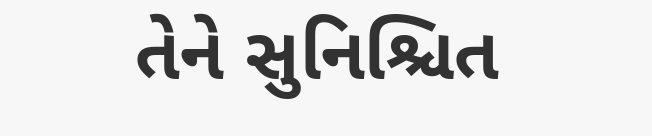તેને સુનિશ્ચિત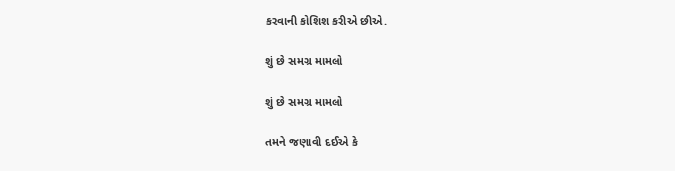કરવાની કોશિશ કરીએ છીએ.

શું છે સમગ્ર મામલો

શું છે સમગ્ર મામલો

તમને જણાવી દઈએ કે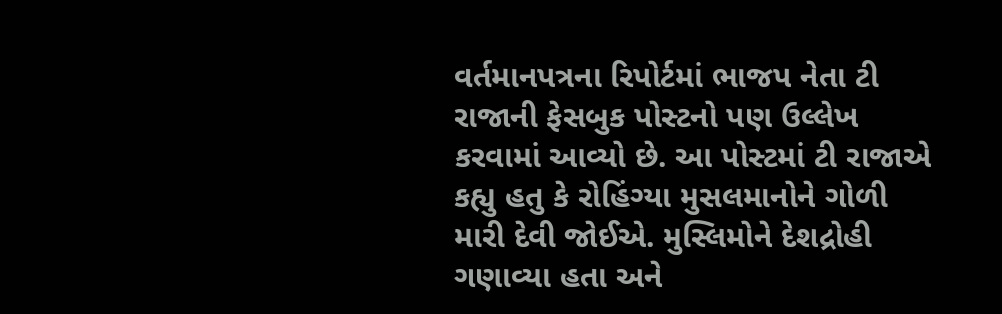વર્તમાનપત્રના રિપોર્ટમાં ભાજપ નેતા ટી રાજાની ફેસબુક પોસ્ટનો પણ ઉલ્લેખ કરવામાં આવ્યો છે. આ પોસ્ટમાં ટી રાજાએ કહ્યુ હતુ કે રોહિંગ્યા મુસલમાનોને ગોળી મારી દેવી જોઈએ. મુસ્લિમોને દેશદ્રોહી ગણાવ્યા હતા અને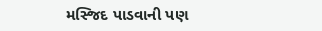મસ્જિદ પાડવાની પણ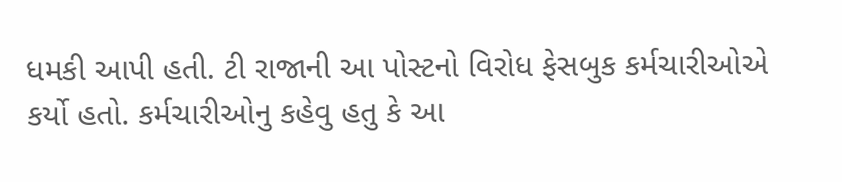ધમકી આપી હતી. ટી રાજાની આ પોસ્ટનો વિરોધ ફેસબુક કર્મચારીઓએ કર્યો હતો. કર્મચારીઓનુ કહેવુ હતુ કે આ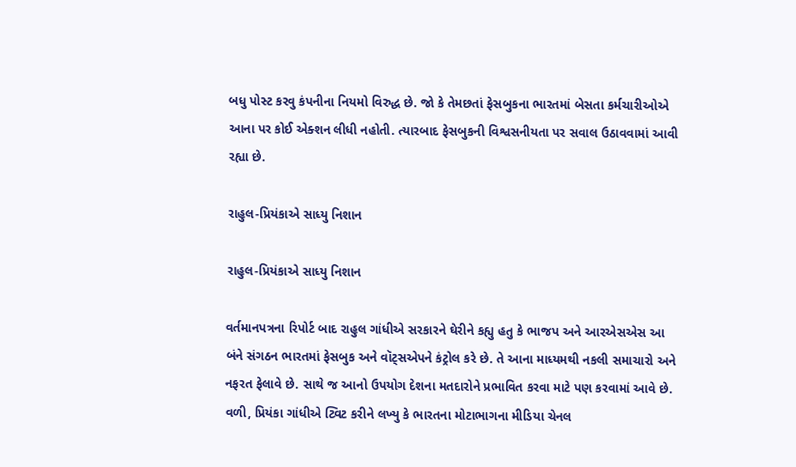બધુ પોસ્ટ કરવુ કંપનીના નિયમો વિરુદ્ધ છે. જો કે તેમછતાં ફેસબુકના ભારતમાં બેસતા કર્મચારીઓએ આના પર કોઈ એક્શન લીધી નહોતી. ત્યારબાદ ફેસબુકની વિશ્વસનીયતા પર સવાલ ઉઠાવવામાં આવી રહ્યા છે.

રાહુલ-પ્રિયંકાએ સાધ્યુ નિશાન

રાહુલ-પ્રિયંકાએ સાધ્યુ નિશાન

વર્તમાનપત્રના રિપોર્ટ બાદ રાહુલ ગાંધીએ સરકારને ઘેરીને કહ્યુ હતુ કે ભાજપ અને આરએસએસ આ બંને સંગઠન ભારતમાં ફેસબુક અને વૉટ્સએપને કંટ્રોલ કરે છે. તે આના માધ્યમથી નકલી સમાચારો અને નફરત ફેલાવે છે. સાથે જ આનો ઉપયોગ દેશના મતદારોને પ્રભાવિત કરવા માટે પણ કરવામાં આવે છે. વળી, પ્રિયંકા ગાંધીએ ટ્વિટ કરીને લખ્યુ કે ભારતના મોટાભાગના મીડિયા ચેનલ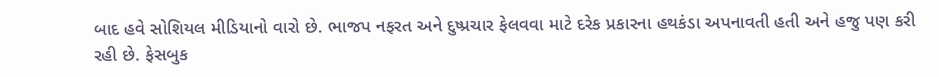બાદ હવે સોશિયલ મીડિયાનો વારો છે. ભાજપ નફરત અને દુષ્પ્રચાર ફેલવવા માટે દરેક પ્રકારના હથકંડા અપનાવતી હતી અને હજુ પણ કરી રહી છે. ફેસબુક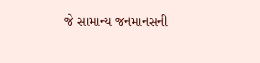જે સામાન્ય જનમાનસની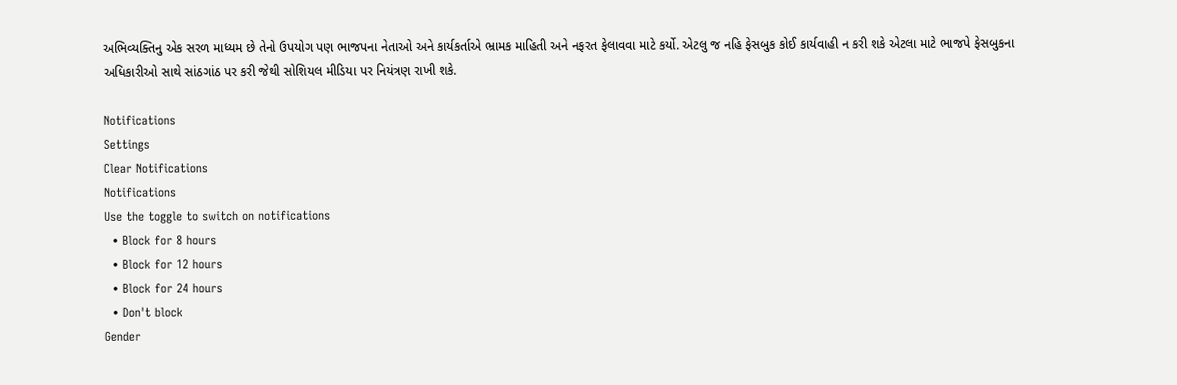અભિવ્યક્તિનુ એક સરળ માધ્યમ છે તેનો ઉપયોગ પણ ભાજપના નેતાઓ અને કાર્યકર્તાએ ભ્રામક માહિતી અને નફરત ફેલાવવા માટે કર્યો. એટલુ જ નહિ ફેસબુક કોઈ કાર્યવાહી ન કરી શકે એટલા માટે ભાજપે ફેસબુકના અધિકારીઓ સાથે સાંઠગાંઠ પર કરી જેથી સોશિયલ મીડિયા પર નિયંત્રણ રાખી શકે.

Notifications
Settings
Clear Notifications
Notifications
Use the toggle to switch on notifications
  • Block for 8 hours
  • Block for 12 hours
  • Block for 24 hours
  • Don't block
Gender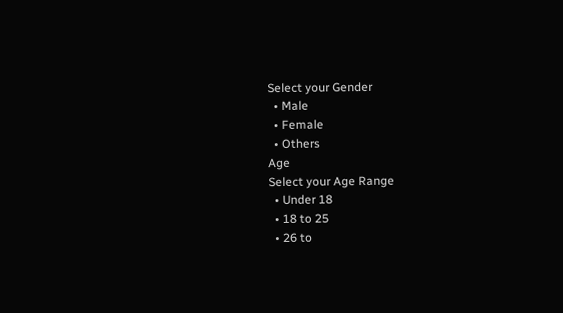Select your Gender
  • Male
  • Female
  • Others
Age
Select your Age Range
  • Under 18
  • 18 to 25
  • 26 to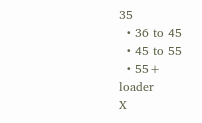35
  • 36 to 45
  • 45 to 55
  • 55+
loader
X